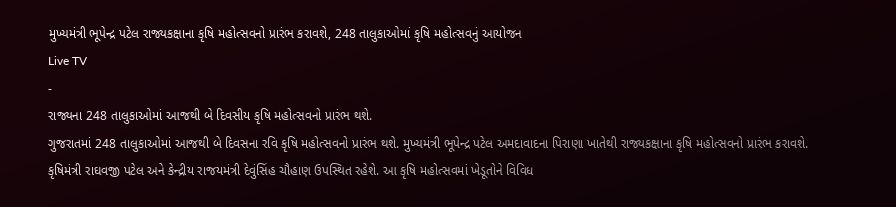મુખ્યમંત્રી ભૂપેન્દ્ર પટેલ રાજ્યકક્ષાના કૃષિ મહોત્સવનો પ્રારંભ કરાવશે, 248 તાલુકાઓમાં કૃષિ મહોત્સવનું આયોજન
Live TV
-
રાજ્યના 248 તાલુકાઓમાં આજથી બે દિવસીય કૃષિ મહોત્સવનો પ્રારંભ થશે.
ગુજરાતમાં 248 તાલુકાઓમાં આજથી બે દિવસના રવિ કૃષિ મહોત્સવનો પ્રારંભ થશે. મુખ્યમંત્રી ભૂપેન્દ્ર પટેલ અમદાવાદના પિરાણા ખાતેથી રાજ્યકક્ષાના કૃષિ મહોત્સવનો પ્રારંભ કરાવશે. કૃષિમંત્રી રાઘવજી પટેલ અને કેન્દ્રીય રાજયમંત્રી દેવુંસિંહ ચૌહાણ ઉપસ્થિત રહેશે. આ કૃષિ મહોત્સવમાં ખેડૂતોને વિવિધ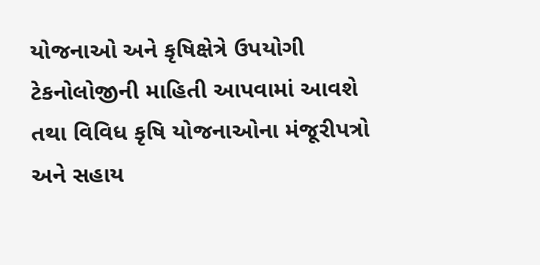યોજનાઓ અને કૃષિક્ષેત્રે ઉપયોગી ટેકનોલોજીની માહિતી આપવામાં આવશે તથા વિવિધ કૃષિ યોજનાઓના મંજૂરીપત્રો અને સહાય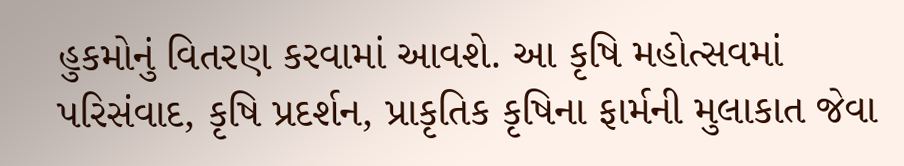હુકમોનું વિતરણ કરવામાં આવશે. આ કૃષિ મહોત્સવમાં પરિસંવાદ, કૃષિ પ્રદર્શન, પ્રાકૃતિક કૃષિના ફાર્મની મુલાકાત જેવા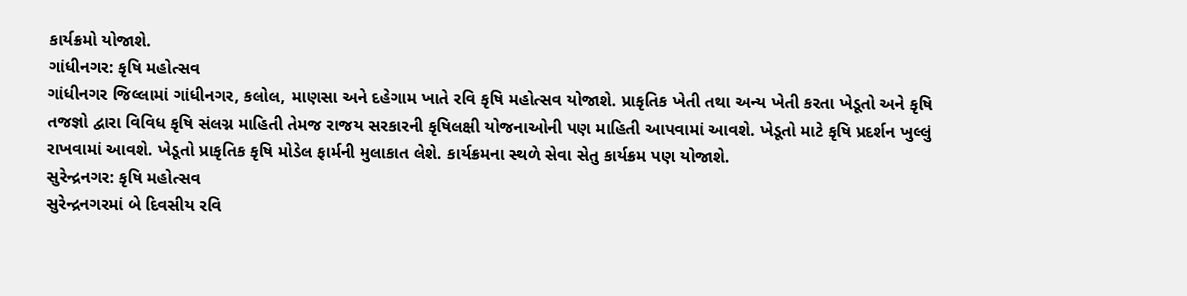કાર્યક્રમો યોજાશે.
ગાંધીનગર: કૃષિ મહોત્સવ
ગાંધીનગર જિલ્લામાં ગાંધીનગર, કલોલ, માણસા અને દહેગામ ખાતે રવિ કૃષિ મહોત્સવ યોજાશે. પ્રાકૃતિક ખેતી તથા અન્ય ખેતી કરતા ખેડૂતો અને કૃષિ તજજ્ઞો દ્વારા વિવિધ કૃષિ સંલગ્ન માહિતી તેમજ રાજય સરકારની કૃષિલક્ષી યોજનાઓની પણ માહિતી આપવામાં આવશે. ખેડૂતો માટે કૃષિ પ્રદર્શન ખુલ્લું રાખવામાં આવશે. ખેડૂતો પ્રાકૃતિક કૃષિ મોડેલ ફાર્મની મુલાકાત લેશે. કાર્યક્રમના સ્થળે સેવા સેતુ કાર્યક્રમ પણ યોજાશે.
સુરેન્દ્રનગર: કૃષિ મહોત્સવ
સુરેન્દ્રનગરમાં બે દિવસીય રવિ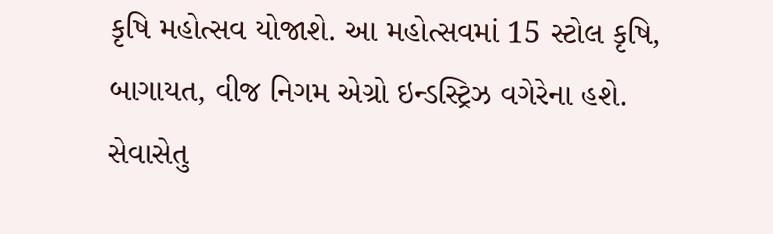કૃષિ મહોત્સવ યોજાશે. આ મહોત્સવમાં 15 સ્ટોલ કૃષિ, બાગાયત, વીજ નિગમ એગ્રો ઇન્ડસ્ટ્રિઝ વગેરેના હશે. સેવાસેતુ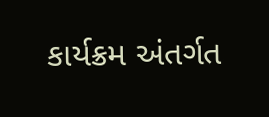કાર્યક્રમ અંતર્ગત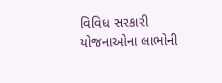વિવિધ સરકારી યોજનાઓના લાભોની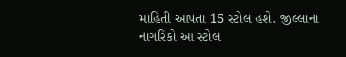માહિતી આપતા 15 સ્ટોલ હશે. જીલ્લાના નાગરિકો આ સ્ટોલ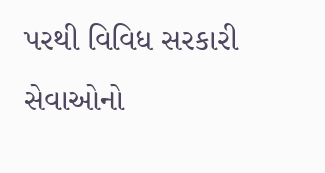પરથી વિવિધ સરકારી સેવાઓનો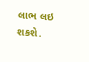લાભ લઇ શકશે.